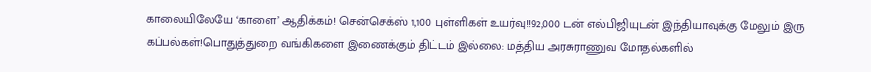காலையிலேயே ‘காளை’ ஆதிக்கம்! சென்செக்ஸ் 1,100 புள்ளிகள் உயர்வு!!92,000 டன் எல்பிஜியுடன் இந்தியாவுக்கு மேலும் இரு கப்பல்கள்!பொதுத்துறை வங்கிகளை இணைக்கும் திட்டம் இல்லை: மத்திய அரசுராணுவ மோதல்களில்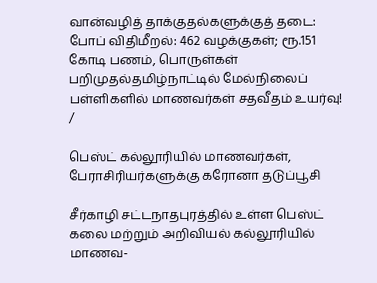வான்வழித் தாக்குதல்களுக்குத் தடை: போப் விதிமீறல்: 462 வழக்குகள்; ரூ.151 கோடி பணம், பொருள்கள் பறிமுதல்தமிழ்நாட்டில் மேல்நிலைப் பள்ளிகளில் மாணவர்கள் சதவீதம் உயர்வு!
/

பெஸ்ட் கல்லூரியில் மாணவர்கள், பேராசிரியர்களுக்கு கரோனா தடுப்பூசி

சீர்காழி சட்டநாதபுரத்தில் உள்ள பெஸ்ட் கலை மற்றும் அறிவியல் கல்லூரியில் மாணவ-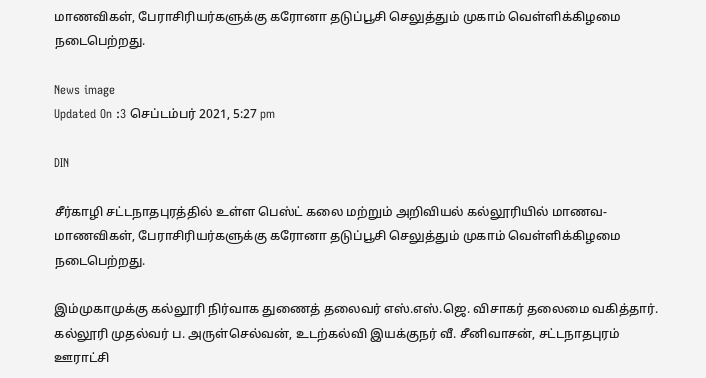மாணவிகள், பேராசிரியர்களுக்கு கரோனா தடுப்பூசி செலுத்தும் முகாம் வெள்ளிக்கிழமை நடைபெற்றது.

News image
Updated On :3 செப்டம்பர் 2021, 5:27 pm

DIN

சீர்காழி சட்டநாதபுரத்தில் உள்ள பெஸ்ட் கலை மற்றும் அறிவியல் கல்லூரியில் மாணவ-மாணவிகள், பேராசிரியர்களுக்கு கரோனா தடுப்பூசி செலுத்தும் முகாம் வெள்ளிக்கிழமை நடைபெற்றது.

இம்முகாமுக்கு கல்லூரி நிர்வாக துணைத் தலைவர் எஸ்.எஸ்.ஜெ. விசாகர் தலைமை வகித்தார். கல்லூரி முதல்வர் ப. அருள்செல்வன், உடற்கல்வி இயக்குநர் வீ. சீனிவாசன், சட்டநாதபுரம் ஊராட்சி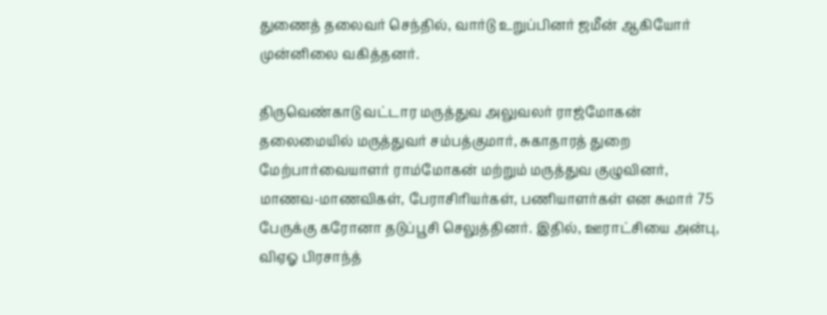துணைத் தலைவர் செந்தில், வார்டு உறுப்பினர் ஜமீன் ஆகியோர் முன்னிலை வகித்தனர்.

திருவெண்காடு வட்டார மருத்துவ அலுவலர் ராஜ்மோகன் தலைமையில் மருத்துவர் சம்பத்குமார், சுகாதாரத் துறை மேற்பார்வையாளர் ராம்மோகன் மற்றும் மருத்துவ குழுவினர், மாணவ-மாணவிகள், பேராசிரியர்கள், பணியாளர்கள் என சுமார் 75 பேருக்கு கரோனா தடுப்பூசி செலுத்தினர். இதில், ஊராட்சியை அன்பு, விஏஓ பிரசாந்த்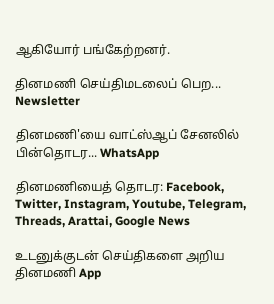ஆகியோர் பங்கேற்றனர்.

தினமணி செய்திமடலைப் பெற... Newsletter

தினமணி'யை வாட்ஸ்ஆப் சேனலில் பின்தொடர... WhatsApp

தினமணியைத் தொடர: Facebook, Twitter, Instagram, Youtube, Telegram, Threads, Arattai, Google News

உடனுக்குடன் செய்திகளை அறிய தினமணி App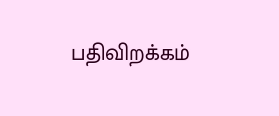பதிவிறக்கம்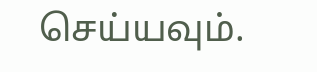செய்யவும்.